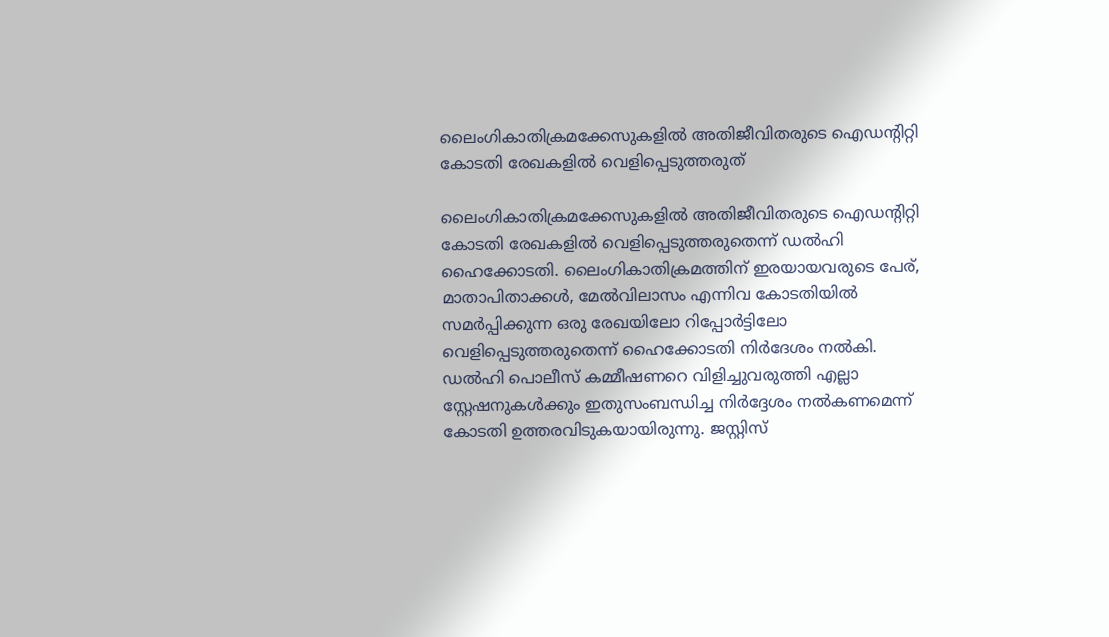ലൈംഗികാതിക്രമക്കേസുകളിൽ അതിജീവിതരുടെ ഐഡന്റിറ്റി കോടതി രേഖകളിൽ വെളിപ്പെടുത്തരുത്

ലൈംഗികാതിക്രമക്കേസുകളിൽ അതിജീവിതരുടെ ഐഡന്റിറ്റി കോടതി രേഖകളിൽ വെളിപ്പെടുത്തരുതെന്ന് ഡൽഹി ഹൈക്കോടതി. ലൈംഗികാതിക്രമത്തിന് ഇരയായവരുടെ പേര്, മാതാപിതാക്കൾ, മേൽവിലാസം എന്നിവ കോടതിയിൽ സമർപ്പിക്കുന്ന ഒരു രേഖയിലോ റിപ്പോർട്ടിലോ വെളിപ്പെടുത്തരുതെന്ന് ഹൈക്കോടതി നിർദേശം നൽകി. ഡൽഹി പൊലീസ് കമ്മീഷണറെ വിളിച്ചുവരുത്തി എല്ലാ സ്റ്റേഷനുകൾക്കും ഇതുസംബന്ധിച്ച നിർദ്ദേശം നൽകണമെന്ന് കോടതി ഉത്തരവിടുകയായിരുന്നു. ജസ്റ്റിസ്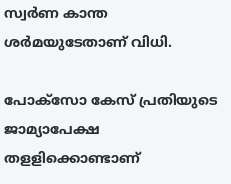സ്വർണ കാന്ത ശർമയുടേതാണ് വിധി.

പോക്‌സോ കേസ് പ്രതിയുടെ ജാമ്യാപേക്ഷ തളളിക്കൊണ്ടാണ്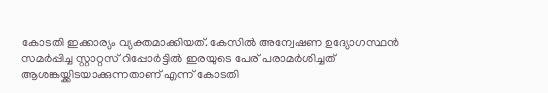കോടതി ഇക്കാര്യം വ്യക്തമാക്കിയത്. കേസിൽ അന്വേഷണ ഉദ്യോഗസ്ഥൻ സമർപ്പിച്ച സ്റ്റാറ്റസ് റിപ്പോർട്ടിൽ ഇരയുടെ പേര് പരാമർശിച്ചത് ആശങ്കയ്ക്കിടയാക്കുന്നതാണ് എന്ന് കോടതി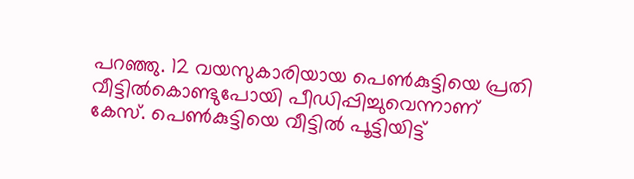പറഞ്ഞു. 12 വയസുകാരിയായ പെൺകുട്ടിയെ പ്രതി വീട്ടിൽകൊണ്ടുപോയി പീഡിപ്പിച്ചുവെന്നാണ് കേസ്. പെൺകുട്ടിയെ വീട്ടിൽ പൂട്ടിയിട്ട്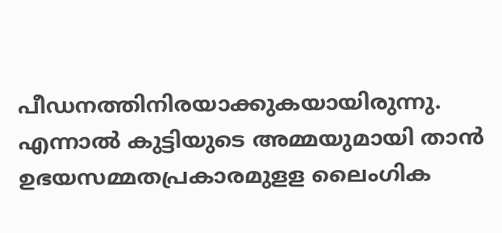പീഡനത്തിനിരയാക്കുകയായിരുന്നു. എന്നാൽ കുട്ടിയുടെ അമ്മയുമായി താൻ ഉഭയസമ്മതപ്രകാരമുളള ലൈംഗിക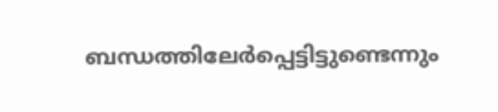ബന്ധത്തിലേർപ്പെട്ടിട്ടുണ്ടെന്നും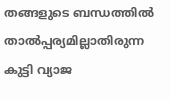തങ്ങളുടെ ബന്ധത്തിൽ താൽപ്പര്യമില്ലാതിരുന്ന കുട്ടി വ്യാജ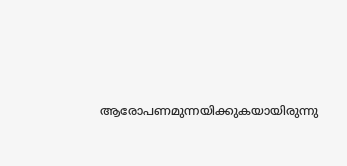ആരോപണമുന്നയിക്കുകയായിരുന്നു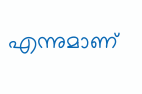എന്നുമാണ്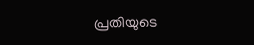പ്രതിയുടെ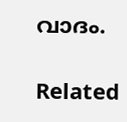വാദം.

Related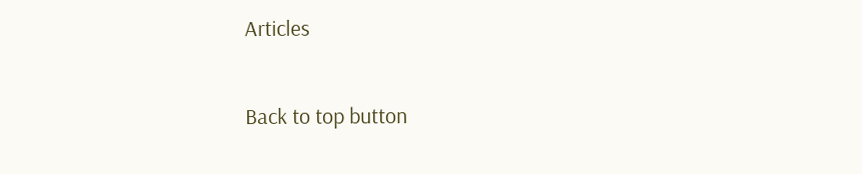Articles

Back to top button